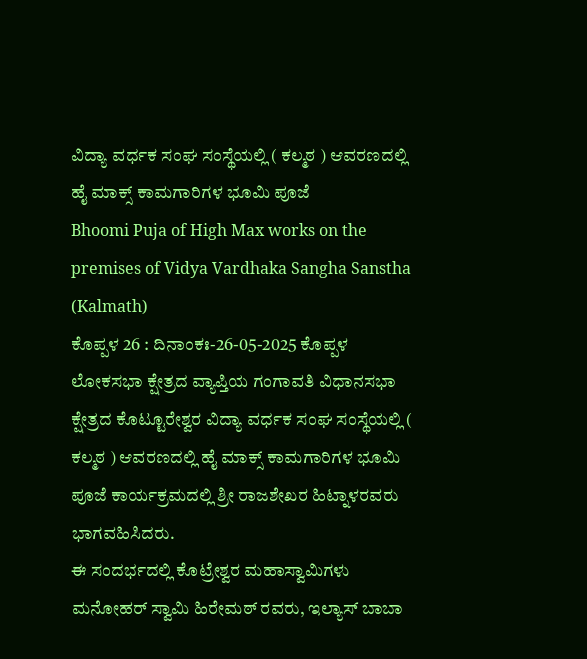ವಿದ್ಯಾ ವರ್ಧಕ ಸಂಘ ಸಂಸ್ಥೆಯಲ್ಲಿ ( ಕಲ್ಮಠ ) ಆವರಣದಲ್ಲಿ ಹೈ ಮಾಕ್ಸ್ ಕಾಮಗಾರಿಗಳ ಭೂಮಿ ಪೂಜೆ
Bhoomi Puja of High Max works on the premises of Vidya Vardhaka Sangha Sanstha (Kalmath)
ಕೊಪ್ಪಳ 26 : ದಿನಾಂಕಃ-26-05-2025 ಕೊಪ್ಪಳ ಲೋಕಸಭಾ ಕ್ಷೇತ್ರದ ವ್ಯಾಪ್ತಿಯ ಗಂಗಾವತಿ ವಿಧಾನಸಭಾ ಕ್ಷೇತ್ರದ ಕೊಟ್ಟೂರೇಶ್ವರ ವಿದ್ಯಾ ವರ್ಧಕ ಸಂಘ ಸಂಸ್ಥೆಯಲ್ಲಿ ( ಕಲ್ಮಠ ) ಆವರಣದಲ್ಲಿ ಹೈ ಮಾಕ್ಸ್ ಕಾಮಗಾರಿಗಳ ಭೂಮಿ ಪೂಜೆ ಕಾರ್ಯಕ್ರಮದಲ್ಲಿ ಶ್ರೀ ರಾಜಶೇಖರ ಹಿಟ್ನಾಳರವರು ಭಾಗವಹಿಸಿದರು.
ಈ ಸಂದರ್ಭದಲ್ಲಿ ಕೊಟ್ರೇಶ್ವರ ಮಹಾಸ್ವಾಮಿಗಳು ಮನೋಹರ್ ಸ್ವಾಮಿ ಹಿರೇಮಠ್ ರವರು, ಇಲ್ಯಾಸ್ ಬಾಬಾ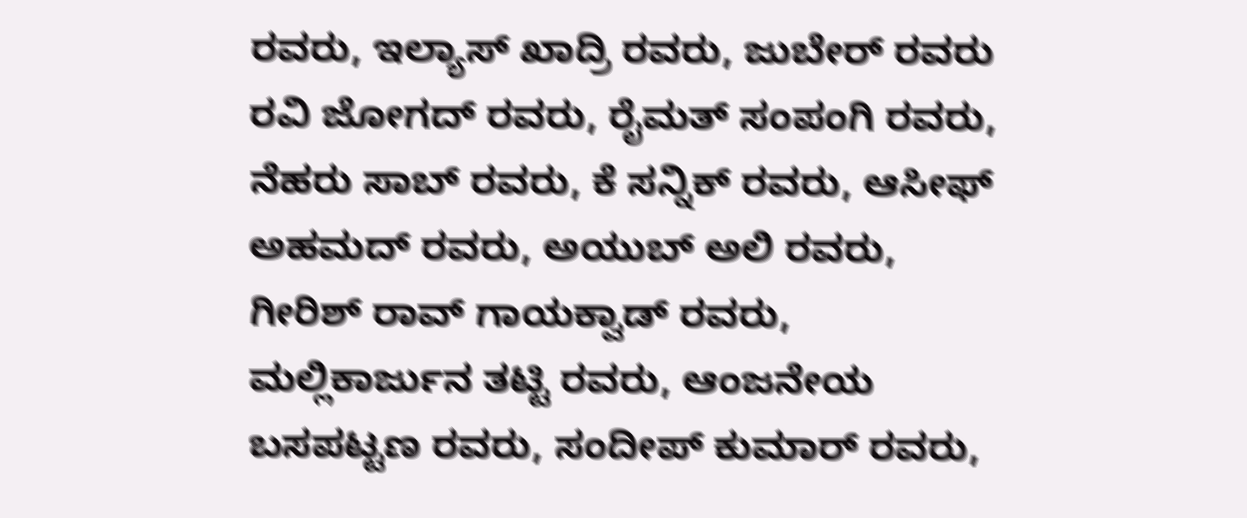ರವರು, ಇಲ್ಯಾಸ್ ಖಾದ್ರಿ ರವರು, ಜುಬೇರ್ ರವರು ರವಿ ಜೋಗದ್ ರವರು, ರೈಮತ್ ಸಂಪಂಗಿ ರವರು, ನೆಹರು ಸಾಬ್ ರವರು, ಕೆ ಸನ್ನಿಕ್ ರವರು, ಆಸೀಫ್ ಅಹಮದ್ ರವರು, ಅಯುಬ್ ಅಲಿ ರವರು, ಗೀರಿಶ್ ರಾವ್ ಗಾಯಕ್ವಾಡ್ ರವರು, ಮಲ್ಲಿಕಾರ್ಜುನ ತಟ್ಟಿ ರವರು, ಆಂಜನೇಯ ಬಸಪಟ್ಟಣ ರವರು, ಸಂದೀಪ್ ಕುಮಾರ್ ರವರು,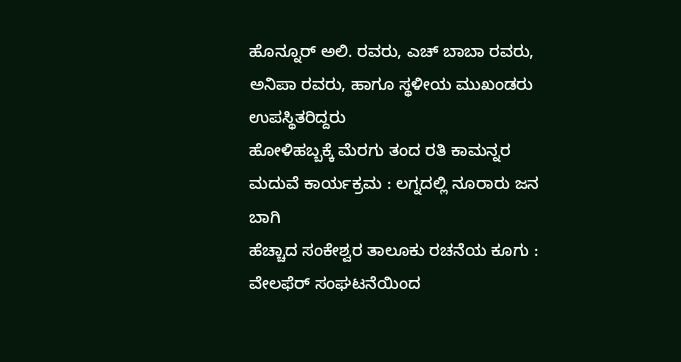ಹೊನ್ನೂರ್ ಅಲಿ. ರವರು, ಎಚ್ ಬಾಬಾ ರವರು, ಅನಿಪಾ ರವರು, ಹಾಗೂ ಸ್ಥಳೀಯ ಮುಖಂಡರು ಉಪಸ್ಥಿತರಿದ್ದರು
ಹೋಳಿಹಬ್ಬಕ್ಕೆ ಮೆರಗು ತಂದ ರತಿ ಕಾಮನ್ನರ ಮದುವೆ ಕಾರ್ಯಕ್ರಮ : ಲಗ್ನದಲ್ಲಿ ನೂರಾರು ಜನ ಬಾಗಿ
ಹೆಚ್ಚಾದ ಸಂಕೇಶ್ವರ ತಾಲೂಕು ರಚನೆಯ ಕೂಗು : ವೇಲಫೆರ್ ಸಂಘಟನೆಯಿಂದ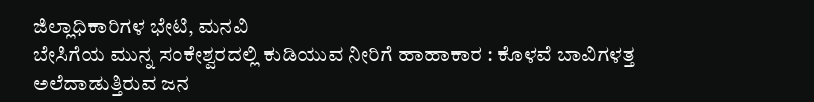ಜಿಲ್ಲಾಧಿಕಾರಿಗಳ ಭೇಟಿ, ಮನವಿ
ಬೇಸಿಗೆಯ ಮುನ್ನ ಸಂಕೇಶ್ವರದಲ್ಲಿ ಕುಡಿಯುವ ನೀರಿಗೆ ಹಾಹಾಕಾರ : ಕೊಳವೆ ಬಾವಿಗಳತ್ತ ಅಲೆದಾಡುತ್ತಿರುವ ಜನ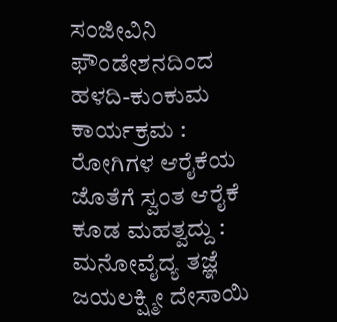ಸಂಜೀವಿನಿ ಫೌಂಡೇಶನದಿಂದ ಹಳದಿ-ಕುಂಕುಮ ಕಾರ್ಯಕ್ರಮ : ರೋಗಿಗಳ ಆರೈಕೆಯ ಜೊತೆಗೆ ಸ್ವಂತ ಆರೈಕೆ ಕೂಡ ಮಹತ್ವದ್ದು : ಮನೋವೈದ್ಯ ತಜ್ಞೆ ಜಯಲಕ್ಷ್ಮೀ ದೇಸಾಯಿ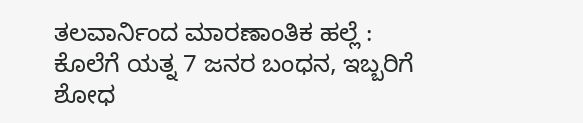ತಲವಾರ್ನಿಂದ ಮಾರಣಾಂತಿಕ ಹಲ್ಲೆ : ಕೊಲೆಗೆ ಯತ್ನ 7 ಜನರ ಬಂಧನ, ಇಬ್ಬರಿಗೆ ಶೋಧ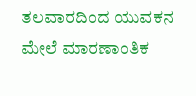ತಲವಾರದಿಂದ ಯುವಕನ ಮೇಲೆ ಮಾರಣಾಂತಿಕ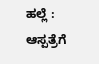ಹಲ್ಲೆ : ಆಸ್ಪತ್ರೆಗೆ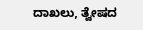ದಾಖಲು, ತ್ವೇಷದ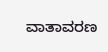ವಾತಾವರಣ